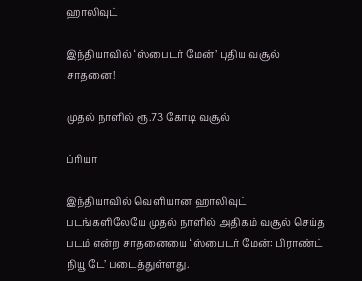ஹாலிவுட்

இந்தியாவில் ‘ஸ்பைடர் மேன்’ புதிய வசூல் சாதனை!

முதல் நாளில் ரூ.73 கோடி வசூல்

ப்ரியா

இந்தியாவில் வெளியான ஹாலிவுட் படங்களிலேயே முதல் நாளில் அதிகம் வசூல் செய்த படம் என்ற சாதனையை ‘ஸ்பைடர் மேன்: பிராண்ட் நியூ டே’ படைத்துள்ளது.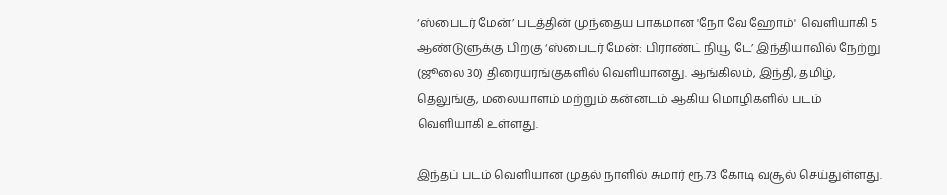‘ஸ்பைடர் மேன்’ படத்தின் முந்தைய பாகமான 'நோ வே ஹோம்'  வெளியாகி 5 ஆண்டுளுக்கு பிறகு ‘ஸ்பைடர் மேன்: பிராண்ட் நியூ டே’ இந்தியாவில் நேற்று (ஜூலை 30) திரையரங்குகளில் வெளியானது. ஆங்கிலம், இந்தி, தமிழ், தெலுங்கு, மலையாளம் மற்றும் கன்னடம் ஆகிய மொழிகளில் படம் வெளியாகி உள்ளது.

இந்தப் படம் வெளியான முதல் நாளில் சுமார் ரூ.73 கோடி வசூல் செய்துள்ளது.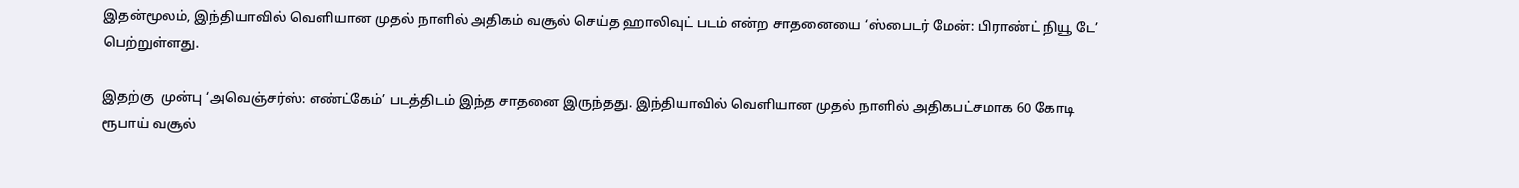இதன்மூலம், இந்தியாவில் வெளியான முதல் நாளில் அதிகம் வசூல் செய்த ஹாலிவுட் படம் என்ற சாதனையை ‘ஸ்பைடர் மேன்: பிராண்ட் நியூ டே’  பெற்றுள்ளது.

இதற்கு  முன்பு ‘அவெஞ்சர்ஸ்: எண்ட்கேம்’ படத்திடம் இந்த சாதனை இருந்தது. இந்தியாவில் வெளியான முதல் நாளில் அதிகபட்சமாக 60 கோடி ரூபாய் வசூல்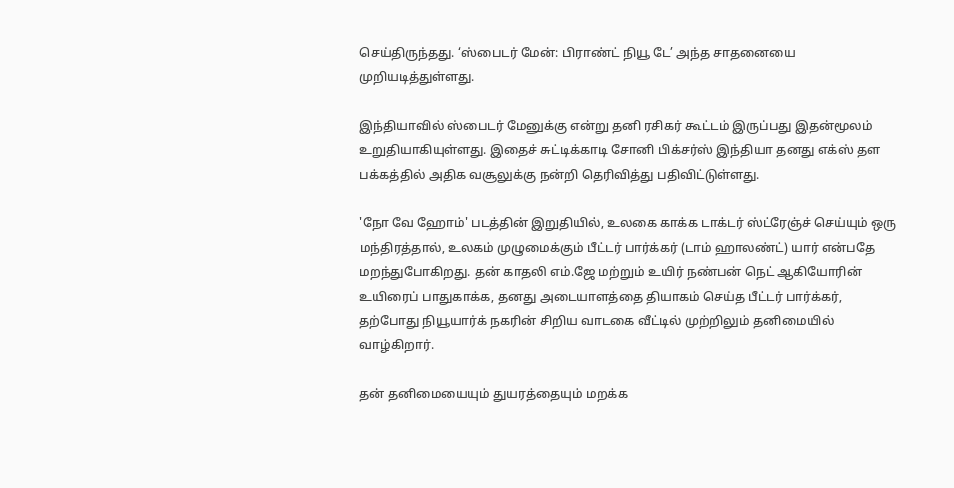செய்திருந்தது. ‘ஸ்பைடர் மேன்: பிராண்ட் நியூ டே’ அந்த சாதனையை முறியடித்துள்ளது.

இந்தியாவில் ஸ்பைடர் மேனுக்கு என்று தனி ரசிகர் கூட்டம் இருப்பது இதன்மூலம் உறுதியாகியுள்ளது. இதைச் சுட்டிக்காடி சோனி பிக்சர்ஸ் இந்தியா தனது எக்ஸ் தள பக்கத்தில் அதிக வசூலுக்கு நன்றி தெரிவித்து பதிவிட்டுள்ளது.

'நோ வே ஹோம்' படத்தின் இறுதியில், உலகை காக்க டாக்டர் ஸ்ட்ரேஞ்ச் செய்யும் ஒரு மந்திரத்தால், உலகம் முழுமைக்கும் பீட்டர் பார்க்கர் (டாம் ஹாலண்ட்) யார் என்பதே மறந்துபோகிறது. தன் காதலி எம்.ஜே மற்றும் உயிர் நண்பன் நெட் ஆகியோரின் உயிரைப் பாதுகாக்க, தனது அடையாளத்தை தியாகம் செய்த பீட்டர் பார்க்கர், தற்போது நியூயார்க் நகரின் சிறிய வாடகை வீட்டில் முற்றிலும் தனிமையில் வாழ்கிறார்.

தன் தனிமையையும் துயரத்தையும் மறக்க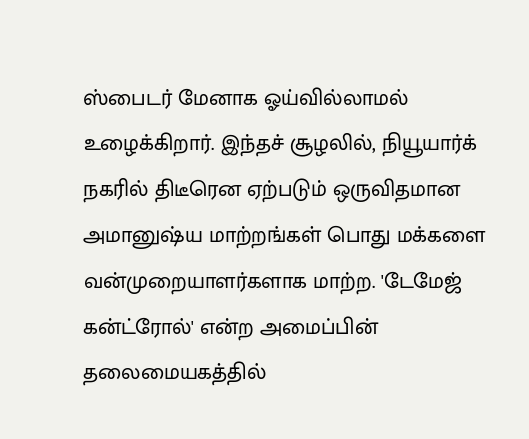ஸ்பைடர் மேனாக ஓய்வில்லாமல் உழைக்கிறார். இந்தச் சூழலில், நியூயார்க் நகரில் திடீரென ஏற்படும் ஒருவிதமான அமானுஷ்ய மாற்றங்கள் பொது மக்களை வன்முறையாளர்களாக மாற்ற. 'டேமேஜ் கன்ட்ரோல்' என்ற அமைப்பின் தலைமையகத்தில்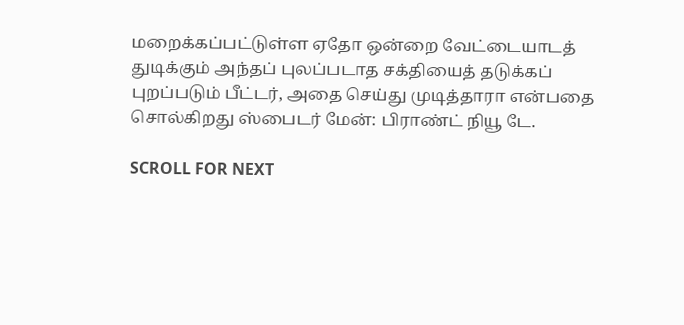மறைக்கப்பட்டுள்ள ஏதோ ஒன்றை வேட்டையாடத் துடிக்கும் அந்தப் புலப்படாத சக்தியைத் தடுக்கப் புறப்படும் பீட்டர், அதை செய்து முடித்தாரா என்பதை சொல்கிறது ஸ்பைடர் மேன்: பிராண்ட் நியூ டே.

SCROLL FOR NEXT